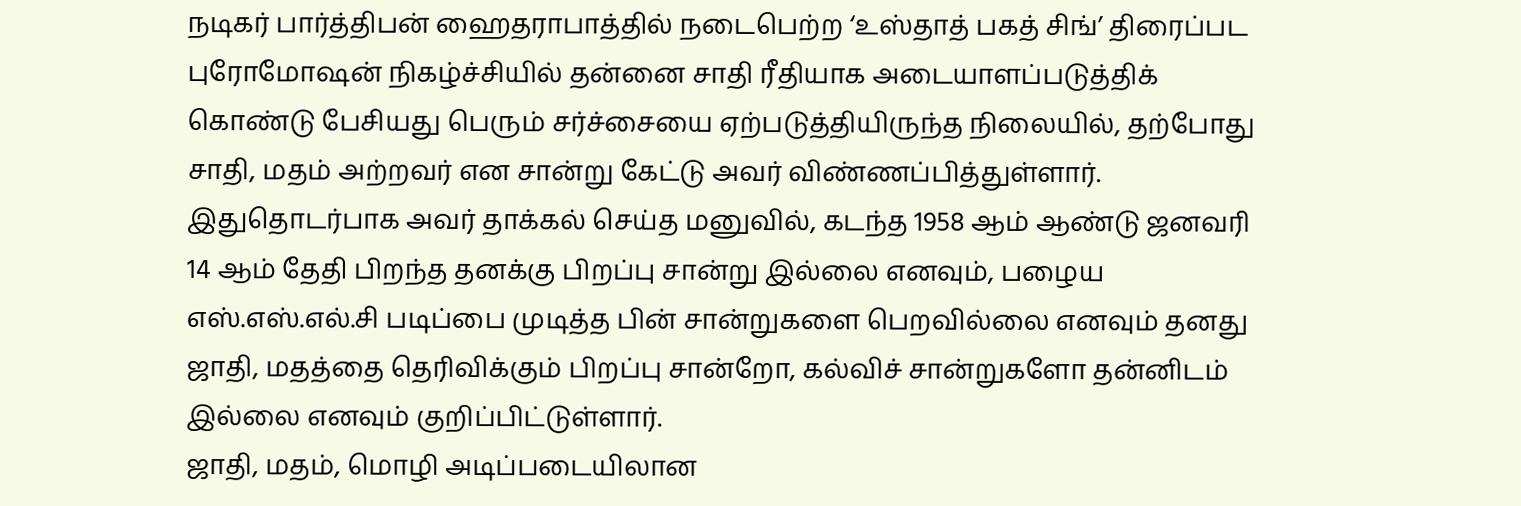நடிகர் பார்த்திபன் ஹைதராபாத்தில் நடைபெற்ற ‘உஸ்தாத் பகத் சிங்’ திரைப்பட புரோமோஷன் நிகழ்ச்சியில் தன்னை சாதி ரீதியாக அடையாளப்படுத்திக் கொண்டு பேசியது பெரும் சர்ச்சையை ஏற்படுத்தியிருந்த நிலையில், தற்போது சாதி, மதம் அற்றவர் என சான்று கேட்டு அவர் விண்ணப்பித்துள்ளார்.
இதுதொடர்பாக அவர் தாக்கல் செய்த மனுவில், கடந்த 1958 ஆம் ஆண்டு ஜனவரி 14 ஆம் தேதி பிறந்த தனக்கு பிறப்பு சான்று இல்லை எனவும், பழைய எஸ்.எஸ்.எல்.சி படிப்பை முடித்த பின் சான்றுகளை பெறவில்லை எனவும் தனது ஜாதி, மதத்தை தெரிவிக்கும் பிறப்பு சான்றோ, கல்விச் சான்றுகளோ தன்னிடம் இல்லை எனவும் குறிப்பிட்டுள்ளார்.
ஜாதி, மதம், மொழி அடிப்படையிலான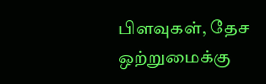பிளவுகள், தேச ஒற்றுமைக்கு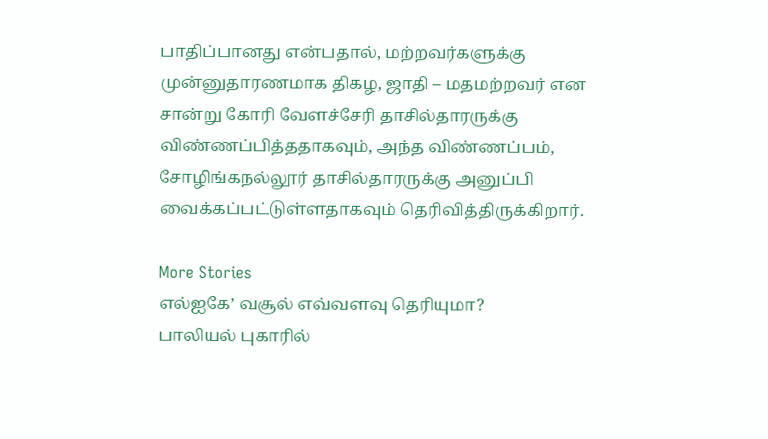பாதிப்பானது என்பதால், மற்றவர்களுக்கு முன்னுதாரணமாக திகழ, ஜாதி – மதமற்றவர் என சான்று கோரி வேளச்சேரி தாசில்தாரருக்கு விண்ணப்பித்ததாகவும், அந்த விண்ணப்பம், சோழிங்கநல்லூர் தாசில்தாரருக்கு அனுப்பி வைக்கப்பட்டுள்ளதாகவும் தெரிவித்திருக்கிறார்.

More Stories
எல்ஐகே’ வசூல் எவ்வளவு தெரியுமா?
பாலியல் புகாரில்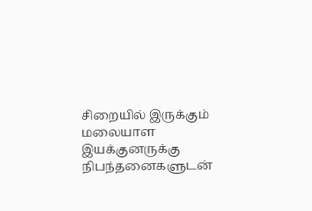சிறையில் இருக்கும் மலையாள இயக்குனருக்கு நிபந்தனைகளுடன்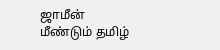ஜாமீன்
மீண்டும் தமிழ்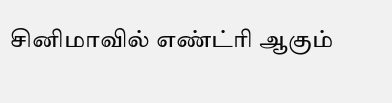சினிமாவில் எண்ட்ரி ஆகும்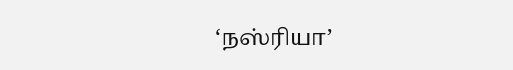‘நஸ்ரியா’